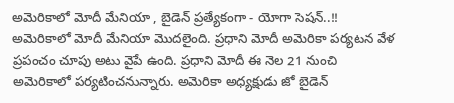అమెరికాలో మోదీ మేనియా , బైడెన్ ప్రత్యేకంగా - యోగా సెషన్..!!
అమెరికాలో మోదీ మేనియా మొదలైంది. ప్రధాని మోదీ అమెరికా పర్యటన వేళ ప్రపంచం చూపు అటు వైపే ఉంది. ప్రధాని మోదీ ఈ నెల 21 నుంచి అమెరికాలో పర్యటించనున్నారు. అమెరికా అధ్యక్షుడు జో బైడెన్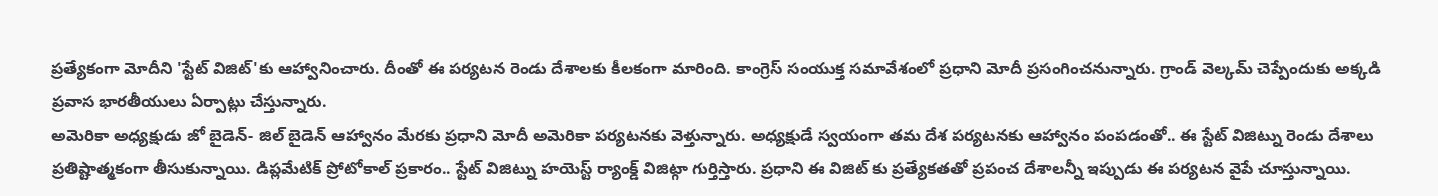ప్రత్యేకంగా మోదీని 'స్టేట్ విజిట్'కు ఆహ్వానించారు. దీంతో ఈ పర్యటన రెండు దేశాలకు కీలకంగా మారింది. కాంగ్రెస్ సంయుక్త సమావేశంలో ప్రధాని మోదీ ప్రసంగించనున్నారు. గ్రాండ్ వెల్కమ్ చెప్పేందుకు అక్కడి ప్రవాస భారతీయులు ఏర్పాట్లు చేస్తున్నారు.
అమెరికా అధ్యక్షుడు జో బైడెన్- జిల్ బైడెన్ ఆహ్వానం మేరకు ప్రధాని మోదీ అమెరికా పర్యటనకు వెళ్తున్నారు. అధ్యక్షుడే స్వయంగా తమ దేశ పర్యటనకు ఆహ్వానం పంపడంతో.. ఈ స్టేట్ విజిట్ను రెండు దేశాలు ప్రతిష్టాత్మకంగా తీసుకున్నాయి. డిప్లమేటిక్ ప్రోటోకాల్ ప్రకారం.. స్టేట్ విజిట్ను హయెస్ట్ ర్యాంక్డ్ విజిట్గా గుర్తిస్తారు. ప్రధాని ఈ విజిట్ కు ప్రత్యేకతతో ప్రపంచ దేశాలన్నీ ఇప్పుడు ఈ పర్యటన వైపే చూస్తున్నాయి.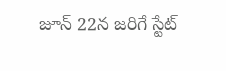జూన్ 22న జరిగే స్టేట్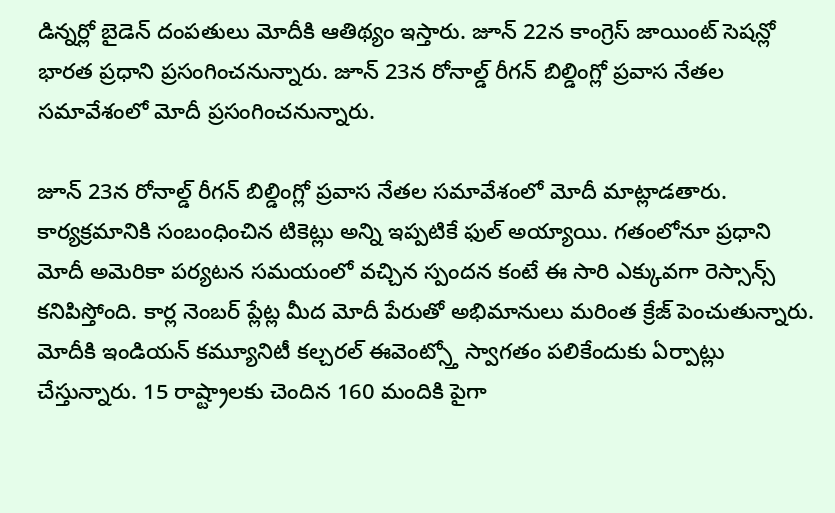డిన్నర్లో బైడెన్ దంపతులు మోదీకి ఆతిథ్యం ఇస్తారు. జూన్ 22న కాంగ్రెస్ జాయింట్ సెషన్లో భారత ప్రధాని ప్రసంగించనున్నారు. జూన్ 23న రోనాల్డ్ రీగన్ బిల్డింగ్లో ప్రవాస నేతల సమావేశంలో మోదీ ప్రసంగించనున్నారు.

జూన్ 23న రోనాల్డ్ రీగన్ బిల్డింగ్లో ప్రవాస నేతల సమావేశంలో మోదీ మాట్లాడతారు. కార్యక్రమానికి సంబంధించిన టికెట్లు అన్ని ఇప్పటికే ఫుల్ అయ్యాయి. గతంలోనూ ప్రధాని మోదీ అమెరికా పర్యటన సమయంలో వచ్చిన స్పందన కంటే ఈ సారి ఎక్కువగా రెస్సాన్స్ కనిపిస్తోంది. కార్ల నెంబర్ ప్లేట్ల మీద మోదీ పేరుతో అభిమానులు మరింత క్రేజ్ పెంచుతున్నారు. మోదీకి ఇండియన్ కమ్యూనిటీ కల్చరల్ ఈవెంట్స్తో స్వాగతం పలికేందుకు ఏర్పాట్లు చేస్తున్నారు. 15 రాష్ట్రాలకు చెందిన 160 మందికి పైగా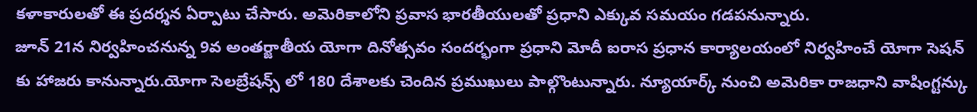కళాకారులతో ఈ ప్రదర్శన ఏర్పాటు చేసారు. అమెరికాలోని ప్రవాస భారతీయులతో ప్రధాని ఎక్కువ సమయం గడపనున్నారు.
జూన్ 21న నిర్వహించనున్న 9వ అంతర్జాతీయ యోగా దినోత్సవం సందర్భంగా ప్రధాని మోదీ ఐరాస ప్రధాన కార్యాలయంలో నిర్వహించే యోగా సెషన్ కు హాజరు కానున్నారు.యోగా సెలబ్రేషన్స్ లో 180 దేశాలకు చెందిన ప్రముఖులు పాల్గొంటున్నారు. న్యూయార్క్ నుంచి అమెరికా రాజధాని వాషింగ్టన్కు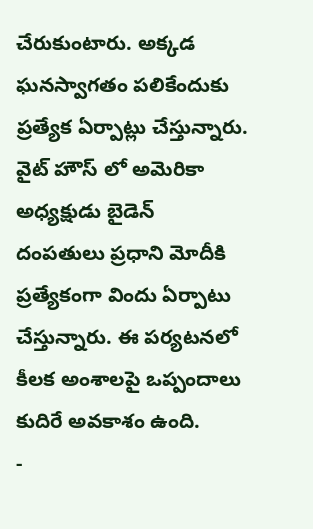చేరుకుంటారు. అక్కడ ఘనస్వాగతం పలికేందుకు ప్రత్యేక ఏర్పాట్లు చేస్తున్నారు. వైట్ హౌస్ లో అమెరికా అధ్యక్షుడు బైడెన్ దంపతులు ప్రధాని మోదీకి ప్రత్యేకంగా విందు ఏర్పాటు చేస్తున్నారు. ఈ పర్యటనలో కీలక అంశాలపై ఒప్పందాలు కుదిరే అవకాశం ఉంది.
-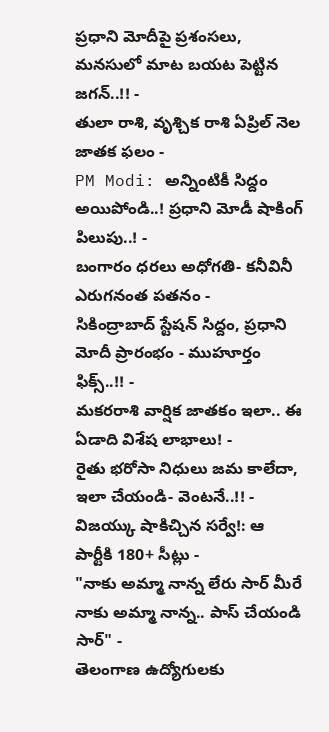ప్రధాని మోదీపై ప్రశంసలు, మనసులో మాట బయట పెట్టిన జగన్..!! -
తులా రాశి, వృశ్చిక రాశి ఏప్రిల్ నెల జాతక ఫలం -
PM Modi: అన్నింటికీ సిద్దం అయిపోండి..! ప్రధాని మోడీ షాకింగ్ పిలుపు..! -
బంగారం ధరలు అధోగతి- కనీవినీ ఎరుగనంత పతనం -
సికింద్రాబాద్ స్టేషన్ సిద్దం, ప్రధాని మోదీ ప్రారంభం - ముహూర్తం ఫిక్స్..!! -
మకరరాశి వార్షిక జాతకం ఇలా.. ఈ ఏడాది విశేష లాభాలు! -
రైతు భరోసా నిధులు జమ కాలేదా, ఇలా చేయండి- వెంటనే..!! -
విజయ్కు షాకిచ్చిన సర్వే!: ఆ పార్టీకి 180+ సీట్లు -
"నాకు అమ్మా నాన్న లేరు సార్ మీరే నాకు అమ్మా నాన్న.. పాస్ చేయండి సార్" -
తెలంగాణ ఉద్యోగులకు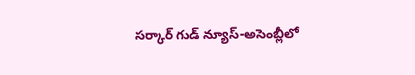సర్కార్ గుడ్ న్యూస్-అసెంబ్లీలో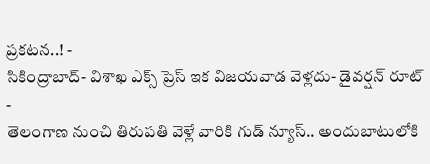ప్రకటన..! -
సికింద్రాబాద్- విశాఖ ఎక్స్ ప్రెస్ ఇక విజయవాడ వెళ్లదు- డైవర్షన్ రూట్ -
తెలంగాణ నుంచి తిరుపతి వెళ్లే వారికి గుడ్ న్యూస్.. అందుబాటులోకి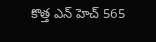కొత్త ఎన్ హెచ్ 565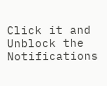Click it and Unblock the Notifications